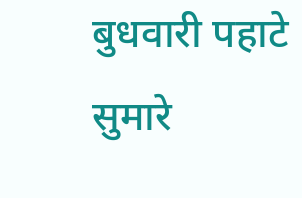बुधवारी पहाटे सुमारे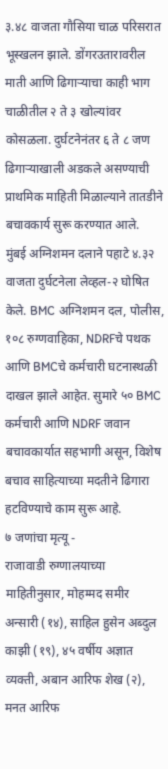३.४८ वाजता गौसिया चाळ परिसरात भूस्खलन झाले. डोंगरउतारावरील माती आणि ढिगाऱ्याचा काही भाग चाळीतील २ ते ३ खोल्यांवर कोसळला. दुर्घटनेनंतर ६ ते ८ जण ढिगाऱ्याखाली अडकले असण्याची प्राथमिक माहिती मिळाल्याने तातडीने बचावकार्य सुरू करण्यात आले.
मुंबई अग्निशमन दलाने पहाटे ४.३२ वाजता दुर्घटनेला लेव्हल-२ घोषित केले. BMC अग्निशमन दल, पोलीस, १०८ रुग्णवाहिका, NDRFचे पथक आणि BMCचे कर्मचारी घटनास्थळी दाखल झाले आहेत. सुमारे ५० BMC कर्मचारी आणि NDRF जवान बचावकार्यात सहभागी असून, विशेष बचाव साहित्याच्या मदतीने ढिगारा हटविण्याचे काम सुरू आहे.
७ जणांचा मृत्यू -
राजावाडी रुग्णालयाच्या माहितीनुसार, मोहम्मद समीर अन्सारी (१४), साहिल हुसेन अब्दुल काझी (१९), ४५ वर्षीय अज्ञात व्यक्ती, अबान आरिफ शेख (२), मनत आरिफ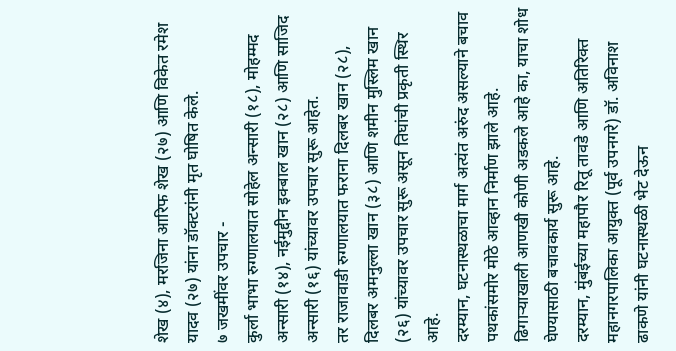शेख (४), मरजिना आरिफ शेख (२७) आणि विकेत रमेश यादव (२७) यांना डॉक्टरांनी मृत घोषित केले.
७ जखमींवर उपचार -
कुर्ला भाभा रुग्णालयात सोहेल अन्सारी (१८), मोहम्मद अन्सारी (१४), नईमुद्दीन इक्बाल खान (२८) आणि साजिद अन्सारी (१६) यांच्यावर उपचार सुरू आहेत.
तर राजावाडी रुग्णालयात फराना दिलबर खान (२८), दिलबर अमनुल्ला खान (३८) आणि शमीन मुस्लिम खान (२६) यांच्यावर उपचार सुरू असून तिघांची प्रकृती स्थिर आहे.
दरम्यान, घटनास्थळाचा मार्ग अत्यंत अरुंद असल्याने बचाव पथकांसमोर मोठे आव्हान निर्माण झाले आहे. ढिगाऱ्याखाली आणखी कोणी अडकले आहे का, याचा शोध घेण्यासाठी बचावकार्य सुरू आहे.
दरम्यान, मुंबईच्या महापौर रितू तावडे आणि अतिरिक्त महानगरपालिका आयुक्त (पूर्व उपनगरे) डॉ. अविनाश ढाकणे यांनी घटनास्थळी भेट देऊन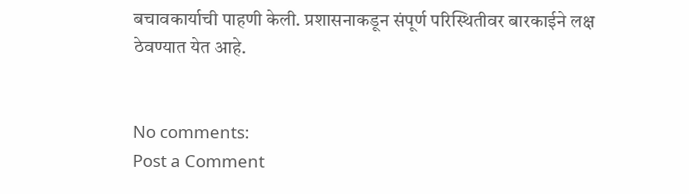बचावकार्याची पाहणी केली. प्रशासनाकडून संपूर्ण परिस्थितीवर बारकाईने लक्ष ठेवण्यात येत आहे.


No comments:
Post a Comment